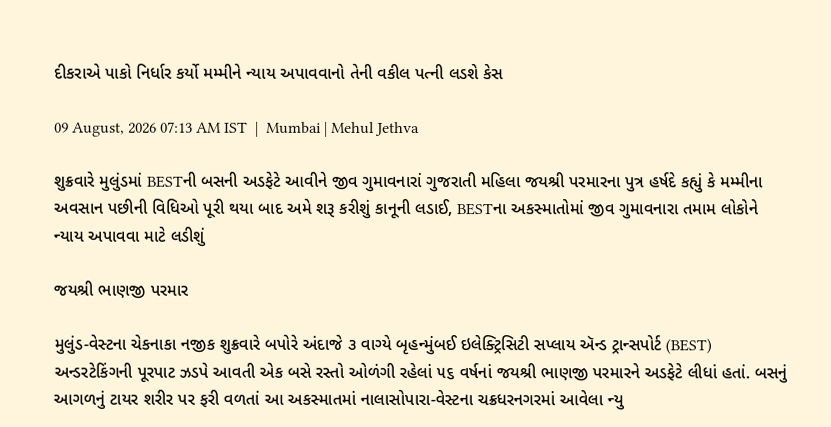દીકરાએ પાકો નિર્ધાર કર્યો મમ્મીને ન્યાય અપાવવાનો તેની વકીલ પત્ની લડશે કેસ

09 August, 2026 07:13 AM IST  |  Mumbai | Mehul Jethva

શુક્રવારે મુલુંડમાં BESTની બસની અડફેટે આવીને જીવ ગુમાવનારાં ગુજરાતી મહિલા જયશ્રી પરમારના પુત્ર હર્ષદે કહ્યું કે મમ્મીના અવસાન પછીની વિધિઓ પૂરી થયા બાદ અમે શરૂ કરીશું કાનૂની લડાઈ, BESTના અકસ્માતોમાં જીવ ગુમાવનારા તમામ લોકોને ન્યાય અપાવવા માટે લડીશું

જયશ્રી ભાણજી પરમાર

મુલુંડ-વેસ્ટના ચેકનાકા નજીક શુક્રવારે બપોરે અંદાજે ૩ વાગ્યે બૃહન્મુંબઈ ઇલેક્ટ્રિસિટી સપ્લાય ઍન્ડ ટ્રાન્સપોર્ટ (BEST) અન્ડરટેકિંગની પૂરપાટ ઝડપે આવતી એક બસે રસ્તો ઓળંગી રહેલાં ૫૬ વર્ષનાં જયશ્રી ભાણજી પરમારને અડફેટે લીધાં હતાં. બસનું આગળનું ટાયર શરીર પર ફરી વળતાં આ અકસ્માતમાં નાલાસોપારા-વેસ્ટના ચક્રધરનગરમાં આવેલા ન્યુ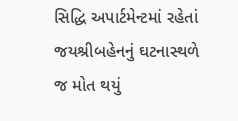સિદ્ધિ અપાર્ટમેન્ટમાં રહેતાં જયશ્રીબહેનનું ઘટનાસ્થળે જ મોત થયું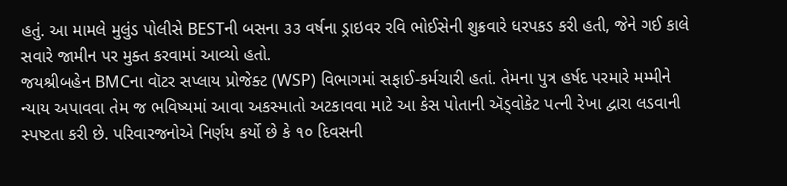હતું. આ મામલે મુલુંડ પોલીસે BESTની બસના ૩૩ વર્ષના ડ્રાઇવર રવિ ભોઈસેની શુક્રવારે ધરપકડ કરી હતી, જેને ગઈ કાલે સવારે જામીન પર મુક્ત કરવામાં આવ્યો હતો.
જયશ્રીબહેન BMCના વૉટર સપ્લાય પ્રોજેક્ટ (WSP) વિભાગમાં સફાઈ-કર્મચારી હતાં. તેમના પુત્ર હર્ષદ પરમારે મમ્મીને ન્યાય અપાવવા તેમ જ ભવિષ્યમાં આવા અકસ્માતો અટકાવવા માટે આ કેસ પોતાની ઍડ્વોકેટ પત્ની રેખા દ્વારા લડવાની સ્પષ્ટતા કરી છે. પરિવારજનોએ નિર્ણય કર્યો છે કે ૧૦ દિવસની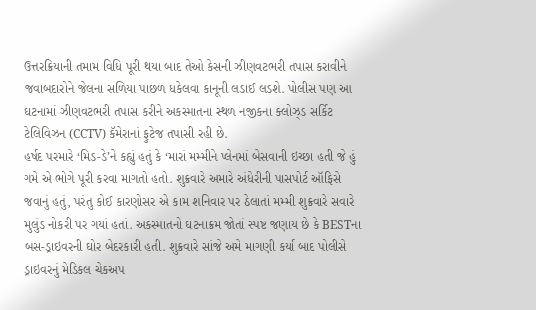ઉત્તરક્રિયાની તમામ વિધિ પૂરી થયા બાદ તેઓ કેસની ઝીણવટભરી તપાસ કરાવીને જવાબદારોને જેલના સળિયા પાછળ ધકેલવા કાનૂની લડાઈ લડશે. પોલીસ પણ આ ઘટનામાં ઝીણવટભરી તપાસ કરીને અકસ્માતના સ્થળ નજીકના ક્લોઝ્ડ સર્કિટ ટેલિવિઝન (CCTV) કૅમેરાનાં ફુટેજ તપાસી રહી છે.
હર્ષદ પરમારે ‘મિડ-ડે’ને કહ્યું હતું કે ‘મારાં મમ્મીને પ્લેનમાં બેસવાની ઇચ્છા હતી જે હું ગમે એ ભોગે પૂરી કરવા માગતો હતો. શુક્રવારે અમારે અંધેરીની પાસપોર્ટ ઑફિસે જવાનું હતું, પરંતુ કોઈ કારણોસર એ કામ શનિવાર પર ઠેલાતાં મમ્મી શુક્રવારે સવારે મુલુંડ નોકરી પર ગયાં હતાં. અકસ્માતનો ઘટનાક્રમ જોતાં સ્પષ્ટ જણાય છે કે BESTના બસ-ડ્રાઇવરની ઘોર બેદરકારી હતી. શુક્રવારે સાંજે અમે માગણી કર્યા બાદ પોલીસે ડ્રાઇવરનું મેડિકલ ચેકઅપ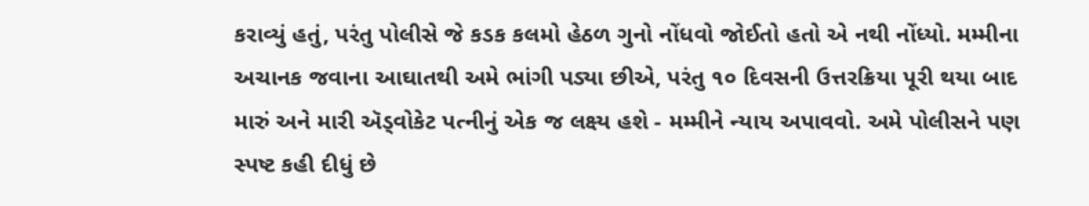કરાવ્યું હતું, પરંતુ પોલીસે જે કડક કલમો હેઠળ ગુનો નોંધવો જોઈતો હતો એ નથી નોંધ્યો. મમ્મીના અચાનક જવાના આઘાતથી અમે ભાંગી પડ્યા છીએ, પરંતુ ૧૦ દિવસની ઉત્તરક્રિયા પૂરી થયા બાદ મારું અને મારી ઍડ્વોકેટ પત્નીનું એક જ લક્ષ્ય હશે - મમ્મીને ન્યાય અપાવવો. અમે પોલીસને પણ સ્પષ્ટ કહી દીધું છે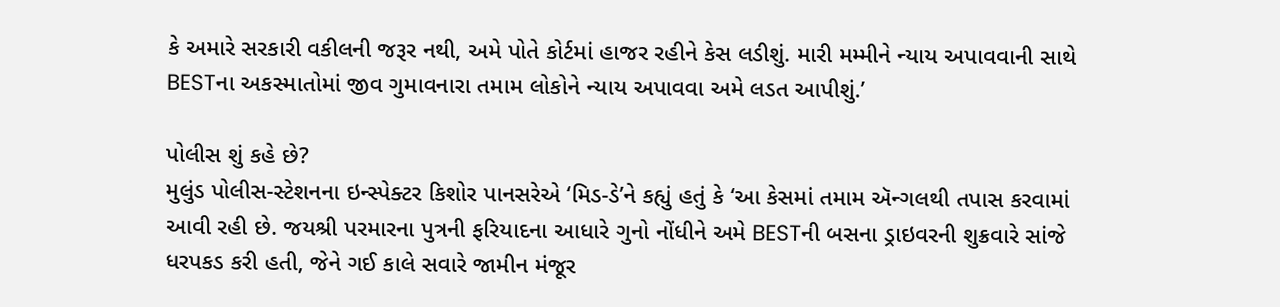કે અમારે સરકારી વકીલની જરૂર નથી, અમે પોતે કોર્ટમાં હાજર રહીને કેસ લડીશું. મારી મમ્મીને ન્યાય અપાવવાની સાથે BESTના અકસ્માતોમાં જીવ ગુમાવનારા તમામ લોકોને ન્યાય અપાવવા અમે લડત આપીશું.’

પોલીસ શું કહે છે?
મુલુંડ પોલીસ-સ્ટેશનના ઇન્સ્પેક્ટર કિશોર પાનસરેએ ‘મિડ-ડે’ને કહ્યું હતું કે ‘આ કેસમાં તમામ ઍન્ગલથી તપાસ કરવામાં આવી રહી છે. જયશ્રી પરમારના પુત્રની ફરિયાદના આધારે ગુનો નોંધીને અમે BESTની બસના ડ્રાઇવરની શુક્રવારે સાંજે ધરપકડ કરી હતી, જેને ગઈ કાલે સવારે જામીન મંજૂર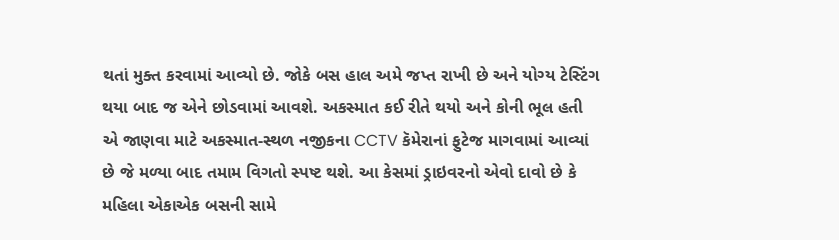થતાં મુક્ત કરવામાં આવ્યો છે. જોકે બસ હાલ અમે જપ્ત રાખી છે અને યોગ્ય ટેસ્ટિંગ થયા બાદ જ એને છોડવામાં આવશે. અકસ્માત કઈ રીતે થયો અને કોની ભૂલ હતી એ જાણવા માટે અકસ્માત-સ્થળ નજીકના CCTV કૅમેરાનાં ફુટેજ માગવામાં આવ્યાં છે જે મળ્યા બાદ તમામ વિગતો સ્પષ્ટ થશે. આ કેસમાં ડ્રાઇવરનો એવો દાવો છે કે મહિલા એકાએક બસની સામે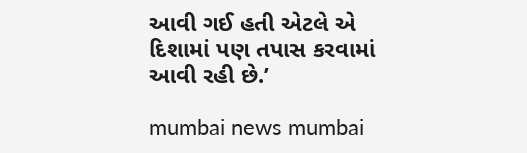આવી ગઈ હતી એટલે એ દિશામાં પણ તપાસ કરવામાં આવી રહી છે.’

mumbai news mumbai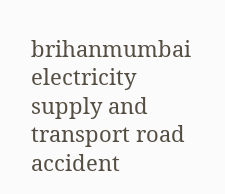brihanmumbai electricity supply and transport road accident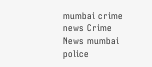mumbai crime news Crime News mumbai police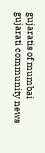gujaratis of mumbai gujarati community news